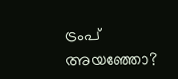ട്രംപ് അയഞ്ഞോ?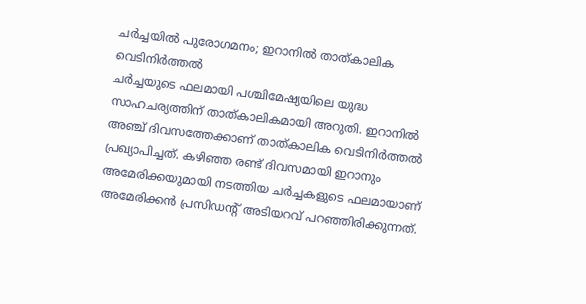ചർച്ചയിൽ പുരോഗമനം; ഇറാനിൽ താത്കാലിക വെടിനിർത്തൽ
ചർച്ചയുടെ ഫലമായി പശ്ചിമേഷ്യയിലെ യുദ്ധ സാഹചര്യത്തിന് താത്കാലികമായി അറുതി. ഇറാനിൽ അഞ്ച് ദിവസത്തേക്കാണ് താത്കാലിക വെടിനിർത്തൽ പ്രഖ്യാപിച്ചത്. കഴിഞ്ഞ രണ്ട് ദിവസമായി ഇറാനും അമേരിക്കയുമായി നടത്തിയ ചർച്ചകളുടെ ഫലമായാണ് അമേരിക്കൻ പ്രസിഡന്റ് അടിയറവ് പറഞ്ഞിരിക്കുന്നത്.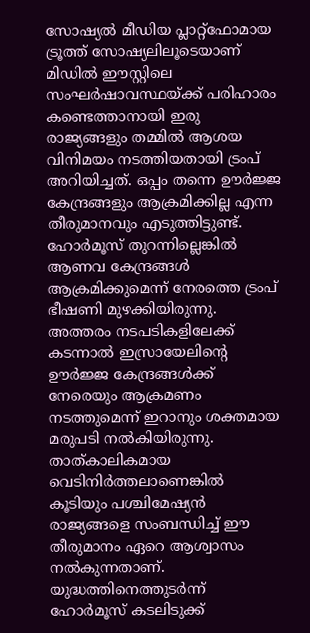സോഷ്യൽ മീഡിയ പ്ലാറ്റ്ഫോമായ ട്രൂത്ത് സോഷ്യലിലൂടെയാണ് മിഡിൽ ഈസ്റ്റിലെ സംഘർഷാവസ്ഥയ്ക്ക് പരിഹാരം കണ്ടെത്താനായി ഇരു രാജ്യങ്ങളും തമ്മിൽ ആശയ വിനിമയം നടത്തിയതായി ട്രംപ് അറിയിച്ചത്. ഒപ്പം തന്നെ ഊർജ്ജ കേന്ദ്രങ്ങളും ആക്രമിക്കില്ല എന്ന തീരുമാനവും എടുത്തിട്ടുണ്ട്. ഹോർമൂസ് തുറന്നില്ലെങ്കിൽ ആണവ കേന്ദ്രങ്ങൾ ആക്രമിക്കുമെന്ന് നേരത്തെ ട്രംപ് ഭീഷണി മുഴക്കിയിരുന്നു. അത്തരം നടപടികളിലേക്ക് കടന്നാൽ ഇസ്രായേലിന്റെ ഊർജ്ജ കേന്ദ്രങ്ങൾക്ക് നേരെയും ആക്രമണം നടത്തുമെന്ന് ഇറാനും ശക്തമായ മരുപടി നൽകിയിരുന്നു.
താത്കാലികമായ വെടിനിർത്തലാണെങ്കിൽ കൂടിയും പശ്ചിമേഷ്യൻ രാജ്യങ്ങളെ സംബന്ധിച്ച് ഈ തീരുമാനം ഏറെ ആശ്വാസം നൽകുന്നതാണ്. യുദ്ധത്തിനെത്തുടർന്ന് ഹോർമൂസ് കടലിടുക്ക്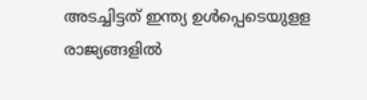അടച്ചിട്ടത് ഇന്ത്യ ഉൾപ്പെടെയുളള രാജ്യങ്ങളിൽ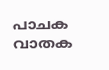പാചക വാതക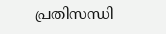പ്രതിസന്ധി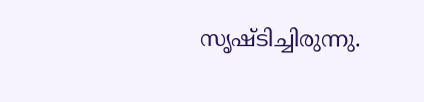സൃഷ്ടിച്ചിരുന്നു.